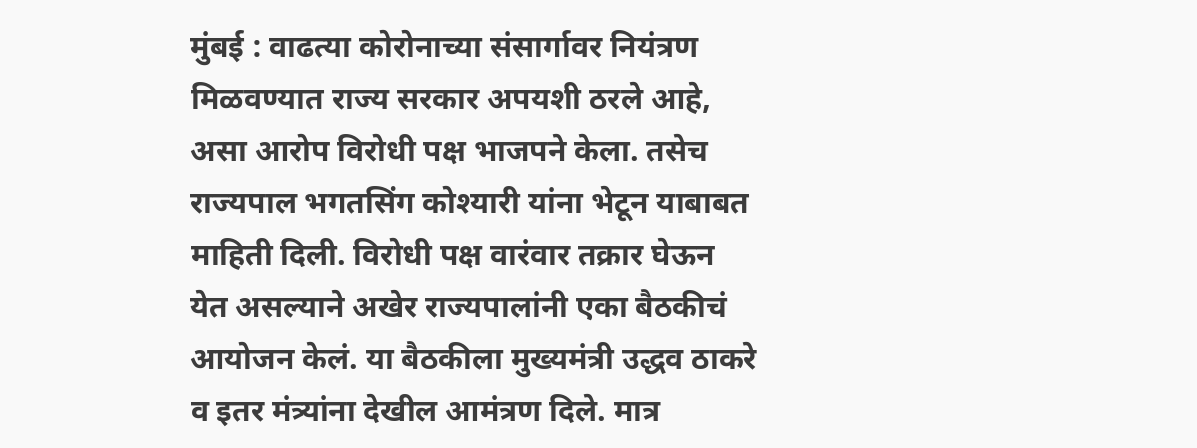मुंबई : वाढत्या कोरोनाच्या संसार्गावर नियंत्रण मिळवण्यात राज्य सरकार अपयशी ठरले आहे, असा आरोप विरोधी पक्ष भाजपने केला. तसेच राज्यपाल भगतसिंग कोश्यारी यांना भेटून याबाबत माहिती दिली. विरोधी पक्ष वारंवार तक्रार घेऊन येत असल्याने अखेर राज्यपालांनी एका बैठकीचं आयोजन केलं. या बैठकीला मुख्यमंत्री उद्धव ठाकरे व इतर मंत्र्यांना देखील आमंत्रण दिले. मात्र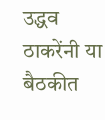उद्धव ठाकरेंनी या बैठकीत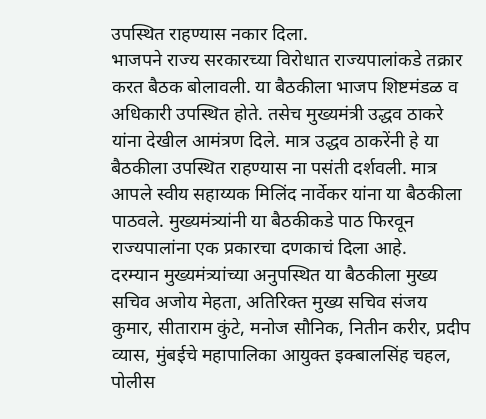उपस्थित राहण्यास नकार दिला.
भाजपने राज्य सरकारच्या विरोधात राज्यपालांकडे तक्रार करत बैठक बोलावली. या बैठकीला भाजप शिष्टमंडळ व अधिकारी उपस्थित होते. तसेच मुख्यमंत्री उद्धव ठाकरे यांना देखील आमंत्रण दिले. मात्र उद्धव ठाकरेंनी हे या बैठकीला उपस्थित राहण्यास ना पसंती दर्शवली. मात्र आपले स्वीय सहाय्यक मिलिंद नार्वेकर यांना या बैठकीला पाठवले. मुख्यमंत्र्यांनी या बैठकीकडे पाठ फिरवून राज्यपालांना एक प्रकारचा दणकाचं दिला आहे.
दरम्यान मुख्यमंत्र्यांच्या अनुपस्थित या बैठकीला मुख्य सचिव अजोय मेहता, अतिरिक्त मुख्य सचिव संजय कुमार, सीताराम कुंटे, मनोज सौनिक, नितीन करीर, प्रदीप व्यास, मुंबईचे महापालिका आयुक्त इक्बालसिंह चहल, पोलीस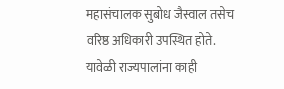महासंचालक सुबोध जैस्वाल तसेच वरिष्ठ अधिकारी उपस्थित होते. यावेळी राज्यपालांना काही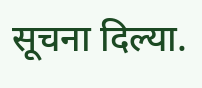सूचना दिल्या.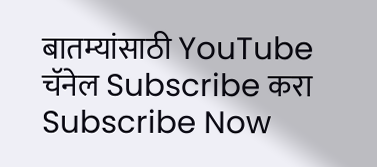बातम्यांसाठी YouTube चॅनेल Subscribe करा
Subscribe Now